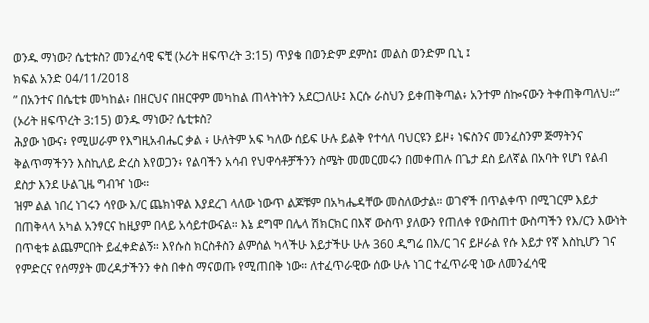ወንዱ ማነው? ሴቲቱስ? መንፈሳዊ ፍቺ (ኦሪት ዘፍጥረት 3:15) ጥያቄ በወንድም ደምስ፤ መልስ ወንድም ቢኒ ፤
ክፍል አንድ 04/11/2018
” በአንተና በሴቲቱ መካከል፥ በዘርህና በዘርዋም መካከል ጠላትነትን አደርጋለሁ፤ እርሱ ራስህን ይቀጠቅጣል፥ አንተም ሰኰናውን ትቀጠቅጣለህ።” (ኦሪት ዘፍጥረት 3:15) ወንዱ ማነው? ሴቲቱስ?
ሕያው ነውና፥ የሚሠራም የእግዚአብሔር ቃል ፥ ሁለትም አፍ ካለው ሰይፍ ሁሉ ይልቅ የተሳለ ባህርዩን ይዞ፥ ነፍስንና መንፈስንም ጅማትንና ቅልጥማችንን እስኪለይ ድረስ እየወጋን፥ የልባችን አሳብ የህዋሳቶቻችንን ስሜት መመርመሩን በመቀጠሉ በጌታ ደስ ይለኛል በአባት የሆነ የልብ ደስታ እንደ ሁልጊዜ ግብዣ ነው።
ዝም ልል ነበረ ነገሩን ሳየው እ/ር ጨክነዋል እያደረገ ላለው ነውጥ ልጆቹም በአካሔዳቸው መስለውታል። ወገኖች በጥልቀጥ በሚገርም እይታ በጠቅላላ አካል አንፃርና ከዚያም በላይ አሳይተውናል። እኔ ደግሞ በሌላ ሽክርክር በእኛ ውስጥ ያለውን የጠለቀ የውስጠተ ውስጣችን የእ/ርን እውነት በጥቂቱ ልጨምርበት ይፈቀድልኝ። እየሱስ ክርስቶስን ልምሰል ካላችሁ እይታችሁ ሁሉ 360 ዲግሬ በእ/ር ገና ይዞራል የሱ እይታ የኛ እስኪሆን ገና የምድርና የሰማያት መረዳታችንን ቀስ በቀስ ማናወጡ የሚጠበቅ ነው። ለተፈጥራዊው ሰው ሁሉ ነገር ተፈጥራዊ ነው ለመንፈሳዊ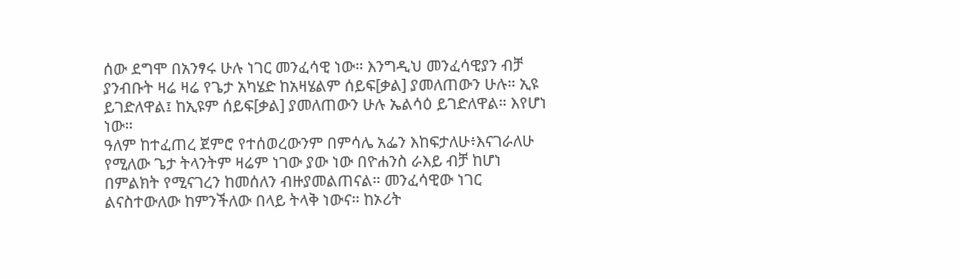ሰው ደግሞ በአንፃሩ ሁሉ ነገር መንፈሳዊ ነው። እንግዲህ መንፈሳዊያን ብቻ ያንብቡት ዛሬ ዛሬ የጌታ አካሄድ ከአዛሄልም ሰይፍ[ቃል] ያመለጠውን ሁሉ። ኢዩ ይገድለዋል፤ ከኢዩም ሰይፍ[ቃል] ያመለጠውን ሁሉ ኤልሳዕ ይገድለዋል። እየሆነ ነው።
ዓለም ከተፈጠረ ጀምሮ የተሰወረውንም በምሳሌ አፌን እከፍታለሁ፥እናገራለሁ የሚለው ጌታ ትላንትም ዛሬም ነገው ያው ነው በዮሐንስ ራእይ ብቻ ከሆነ በምልክት የሚናገረን ከመሰለን ብዙያመልጠናል። መንፈሳዊው ነገር ልናስተውለው ከምንችለው በላይ ትላቅ ነውና። ከኦሪት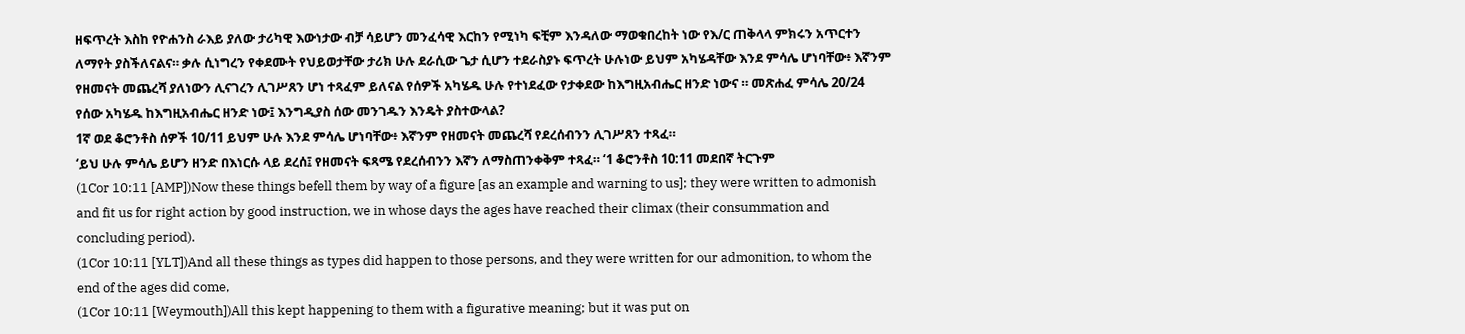ዘፍጥረት እስከ የዮሐንስ ራእይ ያለው ታሪካዊ እውነታው ብቻ ሳይሆን መንፈሳዊ እርከን የሚነካ ፍቺም እንዳለው ማወቁበረከት ነው የእ/ር ጠቅላላ ምክሩን አጥርተን ለማየት ያስችለናልና። ቃሉ ሲነግረን የቀደሙት የህይወታቸው ታሪክ ሁሉ ደራሲው ጌታ ሲሆን ተደራስያኑ ፍጥረት ሁሉነው ይህም አካሄዳቸው እንደ ምሳሌ ሆነባቸው፥ እኛንም የዘመናት መጨረሻ ያለነውን ሊናገረን ሊገሥጸን ሆነ ተጻፈም ይለናል የሰዎች አካሄዱ ሁሉ የተነደፈው የታቀደው ከእግዚአብሔር ዘንድ ነውና ። መጽሐፈ ምሳሌ 20/24 የሰው አካሄዱ ከእግዚአብሔር ዘንድ ነው፤ እንግዲያስ ሰው መንገዱን እንዴት ያስተውላል?
1ኛ ወደ ቆሮንቶስ ሰዎች 10/11 ይህም ሁሉ እንደ ምሳሌ ሆነባቸው፥ እኛንም የዘመናት መጨረሻ የደረሰብንን ሊገሥጸን ተጻፈ።
‘ይህ ሁሉ ምሳሌ ይሆን ዘንድ በእነርሱ ላይ ደረሰ፤ የዘመናት ፍጻሜ የደረሰብንን እኛን ለማስጠንቀቅም ተጻፈ። ‘1 ቆሮንቶስ 10:11 መደበኛ ትርጉም
(1Cor 10:11 [AMP])Now these things befell them by way of a figure [as an example and warning to us]; they were written to admonish and fit us for right action by good instruction, we in whose days the ages have reached their climax (their consummation and concluding period).
(1Cor 10:11 [YLT])And all these things as types did happen to those persons, and they were written for our admonition, to whom the end of the ages did come,
(1Cor 10:11 [Weymouth])All this kept happening to them with a figurative meaning; but it was put on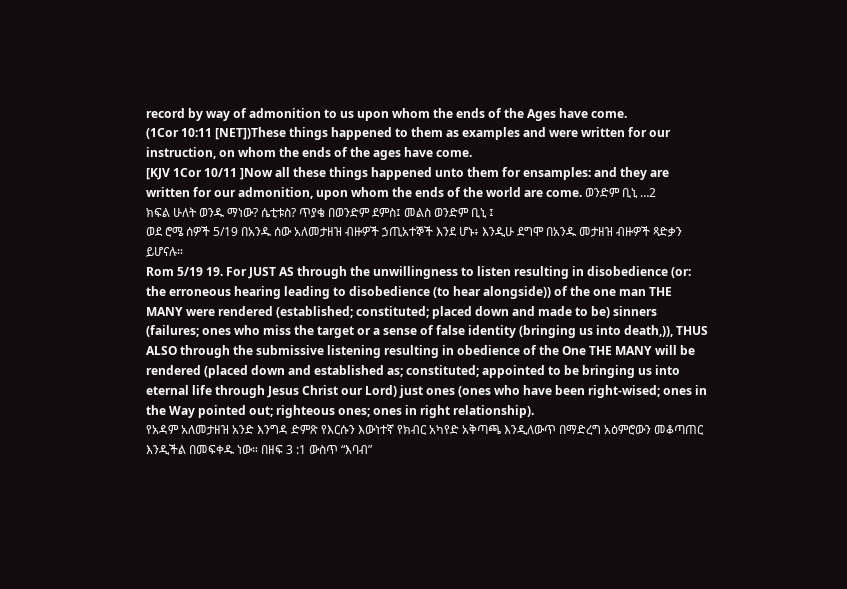record by way of admonition to us upon whom the ends of the Ages have come.
(1Cor 10:11 [NET])These things happened to them as examples and were written for our instruction, on whom the ends of the ages have come.
[KJV 1Cor 10/11 ]Now all these things happened unto them for ensamples: and they are written for our admonition, upon whom the ends of the world are come. ወንድም ቢኒ …2
ክፍል ሁለት ወንዱ ማነው? ሴቲቱስ? ጥያቄ በወንድም ደምስ፤ መልስ ወንድም ቢኒ ፤
ወደ ሮሜ ሰዎች 5/19 በአንዱ ሰው አለመታዘዝ ብዙዎች ኃጢአተኞች እንደ ሆኑ፥ እንዲሁ ደግሞ በአንዱ መታዘዝ ብዙዎች ጻድቃን ይሆናሉ።
Rom 5/19 19. For JUST AS through the unwillingness to listen resulting in disobedience (or: the erroneous hearing leading to disobedience (to hear alongside)) of the one man THE MANY were rendered (established; constituted; placed down and made to be) sinners (failures; ones who miss the target or a sense of false identity (bringing us into death,)), THUS ALSO through the submissive listening resulting in obedience of the One THE MANY will be rendered (placed down and established as; constituted; appointed to be bringing us into eternal life through Jesus Christ our Lord) just ones (ones who have been right-wised; ones in the Way pointed out; righteous ones; ones in right relationship).
የአዳም አለመታዘዝ አንድ እንግዳ ድምጽ የእርሱን እውነተኛ የክብር አካየድ አቅጣጫ እንዲለውጥ በማድረግ አዕምሮውን መቆጣጠር እንዲችል በመፍቀዱ ነው። በዘፍ 3 :1 ውስጥ “እባብ”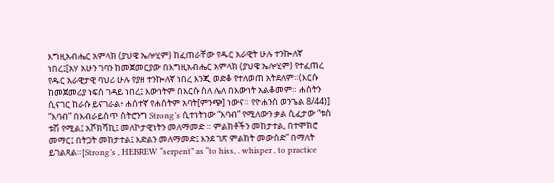እግዚአብሔር አምላክ (ያህዌ ኤሎሂም) ከፈጠራቸው የዱር አራዊት ሁሉ ተንኰለኛ ነበረ፤[አሃ አሁን ገባን ከመጀመርያው በእግዚአብሔር አምላክ (ያህዌ ኤሎሂም) የተፈጠረ የዱር አራዊታዊ ባህሪ ሁሉ የያዘ ተንኰለኛ ነበረ እንጂ ወድቆ የተለወጠ አትደለም።(እርሱ ከመጀመሪያ ነፍሰ ገዳይ ነበረ፤ እውነትም በእርሱ ስለ ሌለ በእውነት አልቆመም። ሐሰትን ሲናገር ከራሱ ይናገራል፥ ሐሰተኛ የሐሰትም አባት[ምንጭ] ነውና። የዮሐንስ ወንጌል 8/44)] “እባብ” በእብራይስጥ ስትሮንግ Strong’s ሲተነትነው “እባብ” የሚለውን ቃል ሲፈታው “ቱስ ቱሽ የሚል፤ አሾክሻኪ፤ መለኮታዊነትን መለማመድ ። ምልክቶችን መከታተል, በተሞክሮ መማር፤ በትጋት መከታተል፤ እድልን መለማመድ፤ እንደ ገጽ ምልክት መውሰድ” በማለት ይገልጻል።[Strong’s , HEBREW “serpent” as “to hiss, . whisper , to practice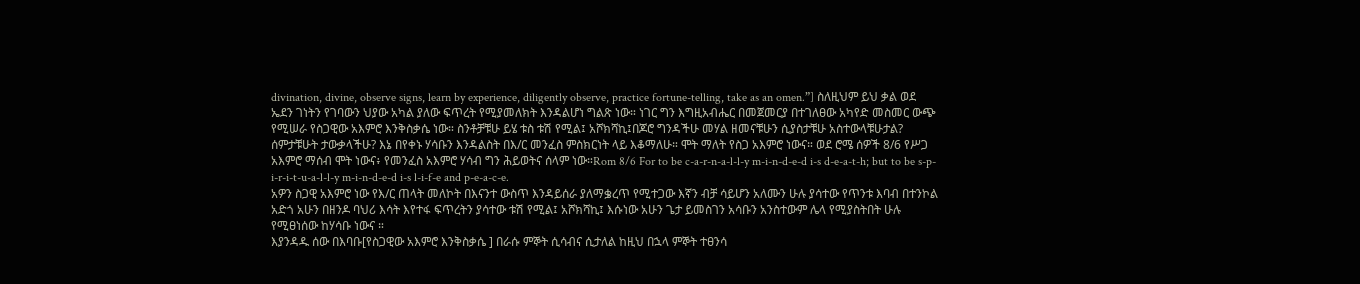divination, divine, observe signs, learn by experience, diligently observe, practice fortune-telling, take as an omen.”] ስለዚህም ይህ ቃል ወደ ኤደን ገነትን የገባውን ህያው አካል ያለው ፍጥረት የሚያመለክት እንዳልሆነ ግልጽ ነው። ነገር ግን እግዚአብሔር በመጀመርያ በተገለፀው አካየድ መስመር ውጭ የሚሠራ የስጋዊው አእምሮ እንቅስቃሴ ነው። ስንቶቻቹሁ ይሄ ቱስ ቱሽ የሚል፤ አሾክሻኪ፤በጆሮ ግንዳችሁ መሃል ዘመናቹሁን ሲያስታቹሁ አስተውላቹሁታል? ሰምታቹሁት ታውቃላችሁ? እኔ በየቀኑ ሃሳቡን እንዳልስት በእ/ር መንፈስ ምስክርነት ላይ እቆማለሁ። ሞት ማለት የስጋ አእምሮ ነውና። ወደ ሮሜ ሰዎች 8/6 የሥጋ አእምሮ ማሰብ ሞት ነውና፥ የመንፈስ አእምሮ ሃሳብ ግን ሕይወትና ሰላም ነው።Rom 8/6 For to be c-a-r-n-a-l-l-y m-i-n-d-e-d i-s d-e-a-t-h; but to be s-p-i-r-i-t-u-a-l-l-y m-i-n-d-e-d i-s l-i-f-e and p-e-a-c-e.
አዎን ስጋዊ አእምሮ ነው የእ/ር ጠላት መለኮት በእናንተ ውስጥ እንዳይሰራ ያለማቌረጥ የሚተጋው እኛን ብቻ ሳይሆን አለሙን ሁሉ ያሳተው የጥንቱ እባብ በተንኮል አድጎ አሁን በዘንዶ ባህሪ እሳት እየተፋ ፍጥረትን ያሳተው ቱሽ የሚል፤ አሾክሻኪ፤ እሱነው አሁን ጌታ ይመስገን አሳቡን አንስተውም ሌላ የሚያስትበት ሁሉ የሚፀነሰው ከሃሳቡ ነውና ።
እያንዳዱ ሰው በእባቡ[የስጋዊው አእምሮ እንቅስቃሴ ] በራሱ ምኞት ሲሳብና ሲታለል ከዚህ በኋላ ምኞት ተፀንሳ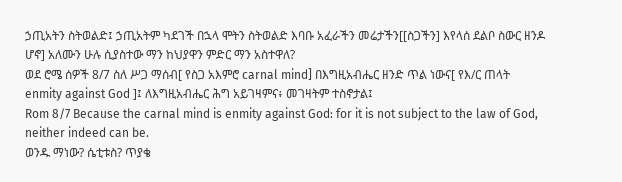ኃጢአትን ስትወልድ፤ ኃጢአትም ካደገች በኋላ ሞትን ስትወልድ እባቡ አፈራችን መሬታችን[[ስጋችን] እየላሰ ደልቦ ስውር ዘንዶ ሆኖ] አለሙን ሁሉ ሲያስተው ማን ከህያዋን ምድር ማን አስተዋለ?
ወደ ሮሜ ሰዎች 8/7 ስለ ሥጋ ማሰብ[ የስጋ አእምሮ carnal mind] በእግዚአብሔር ዘንድ ጥል ነውና[ የእ/ር ጠላት enmity against God ]፤ ለእግዚአብሔር ሕግ አይገዛምና፥ መገዛትም ተስኖታል፤
Rom 8/7 Because the carnal mind is enmity against God: for it is not subject to the law of God, neither indeed can be.
ወንዱ ማነው? ሴቲቱስ? ጥያቄ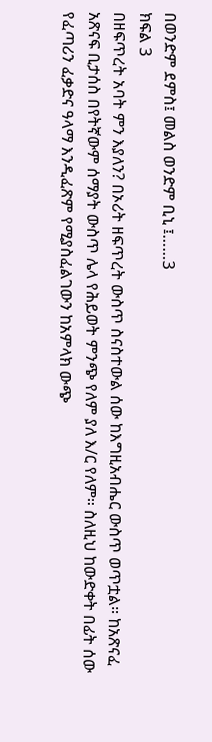በወንድም ደምስ፤ መልስ ወንድም ቢኒ ፤……3
ክፍል 3
በዘፍጥረት አባት ምን እያለን? በኦሪት ዘፍጥረት ውስጥ ስናስተውል ሰው ከእግዚአብሔር ውስጥ ወጥቷል። ከአጽናፈ አጽናፍ ቢታሰስ በየትኛውም ሰማያት ውስጥ ሌላ የሕይወት ምንጭ የለም ያለ እ/ር የለም። ስለዚህ ከውድቀት በፊት ሰው የፈጣሪን ፈቃድና ዓላማ እንዲፈጽም የሚያስፈልገውን ከአምላክ ውጭ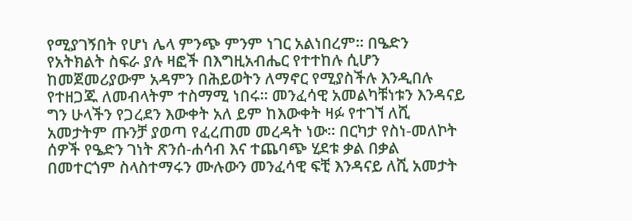የሚያገኝበት የሆነ ሌላ ምንጭ ምንም ነገር አልነበረም። በዔድን የአትክልት ስፍራ ያሉ ዛፎች በእግዚአብሔር የተተከሉ ሲሆን ከመጀመሪያውም አዳምን በሕይወትን ለማኖር የሚያስችሉ እንዲበሉ የተዘጋጁ ለመብላትም ተስማሚ ነበሩ። መንፈሳዊ አመልካቹነቱን እንዳናይ ግን ሁላችን የጋረደን እውቀት አለ ይም ከእውቀት ዛፉ የተገኘ ለሺ አመታትም ጡንቻ ያወጣ የፈረጠመ መረዳት ነው። በርካታ የስነ-መለኮት ሰዎች የዔድን ገነት ጽንሰ-ሐሳብ እና ተጨባጭ ሂደቱ ቃል በቃል በመተርጎም ስላስተማሩን ሙሉውን መንፈሳዊ ፍቺ እንዳናይ ለሺ አመታት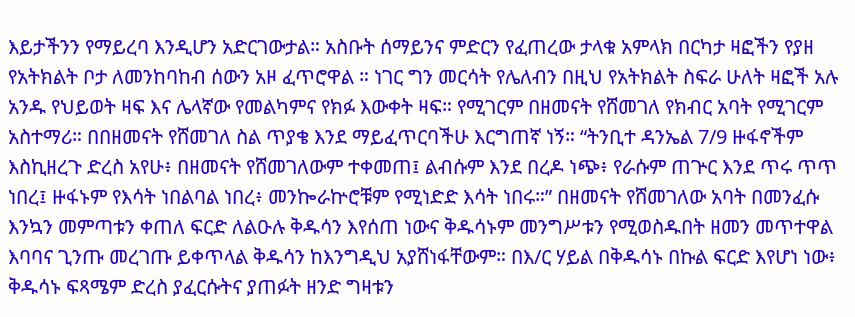እይታችንን የማይረባ እንዲሆን አድርገውታል። አስቡት ሰማይንና ምድርን የፈጠረው ታላቁ አምላክ በርካታ ዛፎችን የያዘ የአትክልት ቦታ ለመንከባከብ ሰውን አዞ ፈጥሮዋል ። ነገር ግን መርሳት የሌለብን በዚህ የአትክልት ስፍራ ሁለት ዛፎች አሉ አንዱ የህይወት ዛፍ እና ሌላኛው የመልካምና የክፉ እውቀት ዛፍ። የሚገርም በዘመናት የሸመገለ የክብር አባት የሚገርም አስተማሪ። በበዘመናት የሸመገለ ስል ጥያቄ እንደ ማይፈጥርባችሁ እርግጠኛ ነኝ። “ትንቢተ ዳንኤል 7/9 ዙፋኖችም እስኪዘረጉ ድረስ አየሁ፥ በዘመናት የሸመገለውም ተቀመጠ፤ ልብሱም እንደ በረዶ ነጭ፥ የራሱም ጠጕር እንደ ጥሩ ጥጥ ነበረ፤ ዙፋኑም የእሳት ነበልባል ነበረ፥ መንኰራኵሮቹም የሚነድድ እሳት ነበሩ።” በዘመናት የሸመገለው አባት በመንፈሱ እንኳን መምጣቱን ቀጠለ ፍርድ ለልዑሉ ቅዱሳን እየሰጠ ነውና ቅዱሳኑም መንግሥቱን የሚወስዱበት ዘመን መጥተዋል እባባና ጊንጡ መረገጡ ይቀጥላል ቅዱሳን ከእንግዲህ አያሸነፋቸውም። በእ/ር ሃይል በቅዱሳኑ በኩል ፍርድ እየሆነ ነው፥ ቅዱሳኑ ፍጻሜም ድረስ ያፈርሱትና ያጠፉት ዘንድ ግዛቱን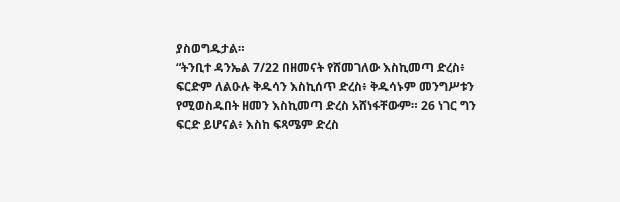ያስወግዱታል።
“ትንቢተ ዳንኤል 7/22 በዘመናት የሸመገለው እስኪመጣ ድረስ፥ ፍርድም ለልዑሉ ቅዱሳን እስኪሰጥ ድረስ፥ ቅዱሳኑም መንግሥቱን የሚወስዱበት ዘመን እስኪመጣ ድረስ አሸነፋቸውም። 26 ነገር ግን ፍርድ ይሆናል፥ እስከ ፍጻሜም ድረስ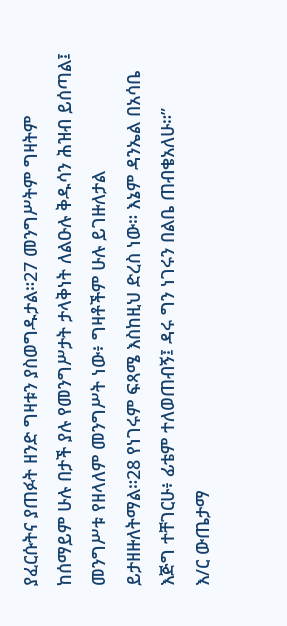ያፈርሱትና ያጠፉት ዘንድ ግዛቱን ያስወግዱታል።27 መንግሥትም ግዛትም ከሰማይም ሁሉ በታች ያሉ የመንግሥታት ታላቅነት ለልዑሉ ቅዱሳን ሕዝብ ይሰጣል፤ መንግሥቱ የዘላለም መንግሥት ነው፥ ግዛቶችም ሁሉ ይገዙለታል ይታዘዙለትማል።28 የነገሩም ፍጻሜ እስከዚህ ድረስ ነው። እኔም ዳንኤል በአሳቤ እጅግ ተቸገርሁ፥ ፊቴም ተለወጠብኝ፤ ዳሩ ግን ነገሩን በልቤ ጠብቄአለሁ።”
እ/ር ውጤታማ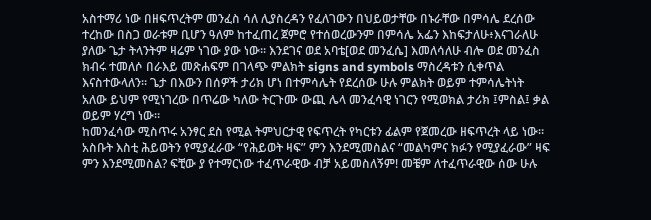አስተማሪ ነው በዘፍጥረትም መንፈስ ሳለ ሊያስረዳን የፈለገውን በህይወታቸው በኑራቸው በምሳሌ ደረሰው ተረከው በስጋ ወራቱም ቢሆን ዓለም ከተፈጠረ ጀምሮ የተሰወረውንም በምሳሌ አፌን እከፍታለሁ፥እናገራለሁ ያለው ጌታ ትላንትም ዛሬም ነገው ያው ነው። እንደገና ወደ አባቴ[ወደ መንፈሴ] እመለሳለሁ ብሎ ወደ መንፈስ ክብሩ ተመለሶ በራእይ መጽሐፍም በገላጭ ምልክት signs and symbols ማስረዳቱን ሲቀጥል እናስተውላለን። ጌታ በእውን በሰዎች ታሪክ ሆነ በተምሳሌት የደረሰው ሁሉ ምልክት ወይም ተምሳሌትነት አለው ይህም የሚነገረው በጥሬው ካለው ትርጉሙ ውጪ ሌላ መንፈሳዊ ነገርን የሚወክል ታሪክ ፤ምስል፤ ቃል ወይም ሃረግ ነው።
ከመንፈሳው ሚስጥሩ አንፃር ደስ የሚል ትምህርታዊ የፍጥረት የካርቱን ፊልም የጀመረው ዘፍጥረት ላይ ነው። አስቡት እስቲ ሕይወትን የሚያፈራው “የሕይወት ዛፍ” ምን እንደሚመስልና “መልካምና ክፉን የሚያፈራው” ዛፍ ምን እንደሚመስል? ፍቺው ያ የተማርነው ተፈጥራዊው ብቻ አይመስለኝም! መቼም ለተፈጥራዊው ሰው ሁሉ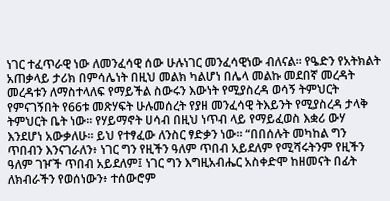ነገር ተፈጥራዊ ነው ለመንፈሳዊ ሰው ሁሉነገር መንፈሳዊነው ብለናል። የዔድን የአትክልት አጠቃላይ ታሪክ በምሳሌነት በዚህ መልክ ካልሆነ በሌላ መልኩ መደበኛ መረዳት መረዳቱን ለማስተላለፍ የማይችል ስውሩን እውነት የሚያስረዳ ወሳኝ ትምህርት የምናገኝበት የ66ቱ መጽሃፍት ሁሉመሰረት የያዘ መንፈሳዊ ትእይንት የሚያስረዳ ታላቅ ትምህርት ቤት ነው። የሃይማኖት ሀሳብ በዚህ ነጥብ ላይ የማይፈወስ እቋሪ ውሃ እንደሆነ አውቃለሁ። ይህ የተፃፈው ለንስር ፃድቃን ነው። “በበሰሉት መካከል ግን ጥበብን እንናገራለን፥ ነገር ግን የዚችን ዓለም ጥበብ አይደለም የሚሻሩትንም የዚችን ዓለም ገዦች ጥበብ አይደለም፤ ነገር ግን እግዚአብሔር አስቀድሞ ከዘመናት በፊት ለክብራችን የወሰነውን፥ ተሰውሮም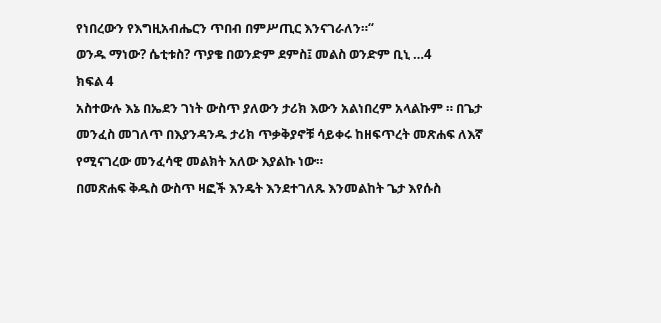የነበረውን የእግዚአብሔርን ጥበብ በምሥጢር እንናገራለን።“
ወንዱ ማነው? ሴቲቱስ? ጥያቄ በወንድም ደምስ፤ መልስ ወንድም ቢኒ …4
ክፍል 4
አስተውሉ እኔ በኤደን ገነት ውስጥ ያለውን ታሪክ እውን አልነበረም አላልኩም ። በጌታ መንፈስ መገለጥ በእያንዳንዱ ታሪክ ጥቃቅያኖቹ ሳይቀሩ ከዘፍጥረት መጽሐፍ ለእኛ የሚናገረው መንፈሳዊ መልክት አለው እያልኩ ነው።
በመጽሐፍ ቅዱስ ውስጥ ዛፎች እንዴት እንደተገለጹ እንመልከት ጌታ እየሱስ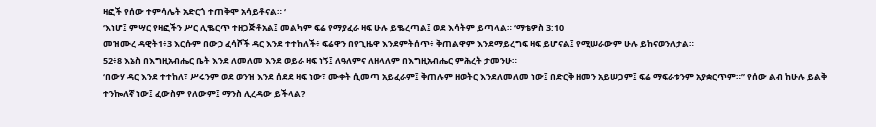ዛፎች የሰው ተምሳሌት አድርጎ ተጠቅሞ አሳይቶናል። ‘
‘እነሆ፤ ምሣር የዛፎችን ሥር ሊቈርጥ ተዘጋጅቶአል፤ መልካም ፍሬ የማያፈራ ዛፍ ሁሉ ይቈረጣል፤ ወደ እሳትም ይጣላል። ‘ማቴዎስ 3:10
መዝሙረ ዳዊት1፥3 እርሱም በውኃ ፈሳሾች ዳር እንደ ተተከለች፥ ፍሬዋን በየጊዜዋ እንደምትሰጥ፥ ቅጠልዋም እንደማይረግፍ ዛፍ ይሆናል፤ የሚሠራውም ሁሉ ይከናወንለታል።
52፥8 እኔስ በእግዚአብሔር ቤት እንደ ለመለመ እንደ ወይራ ዛፍ ነኝ፤ ለዓለምና ለዘላለም በእግዚአብሔር ምሕረት ታመንሁ።
‘በውሃ ዳር እንደ ተተከለ፣ ሥሩንም ወደ ወንዝ እንደ ሰደደ ዛፍ ነው፣ ሙቀት ሲመጣ አይፈራም፤ ቅጠሉም ዘወትር እንደለመለመ ነው፤ በድርቅ ዘመን አይሠጋም፤ ፍሬ ማፍራቱንም አያቋርጥም።” የሰው ልብ ከሁሉ ይልቅ ተንኰለኛ ነው፤ ፈውስም የለውም፤ ማንስ ሊረዳው ይችላል?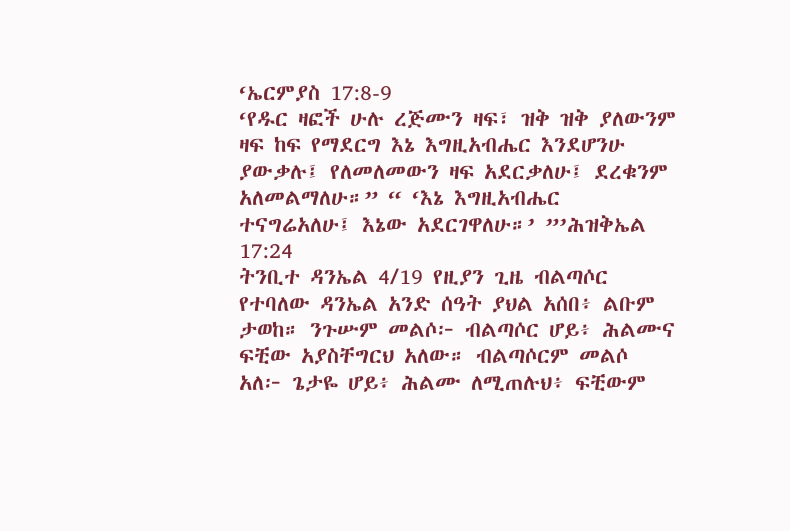‘ኤርምያስ 17:8-9
‘የዱር ዛፎች ሁሉ ረጅሙን ዛፍ፣ ዝቅ ዝቅ ያለውንም ዛፍ ከፍ የማደርግ እኔ እግዚአብሔር እንደሆንሁ ያውቃሉ፤ የለመለመውን ዛፍ አደርቃለሁ፤ ደረቁንም አለመልማለሁ።” “ ‘እኔ እግዚአብሔር ተናግሬአለሁ፤ እኔው አደርገዋለሁ።’ ”’ሕዝቅኤል 17:24
ትንቢተ ዳንኤል 4/19 የዚያን ጊዜ ብልጣሶር የተባለው ዳንኤል አንድ ሰዓት ያህል አሰበ፥ ልቡም ታወከ። ንጉሡም መልሶ፦ ብልጣሶር ሆይ፥ ሕልሙና ፍቺው አያስቸግርህ አለው። ብልጣሶርም መልሶ አለ፦ ጌታዬ ሆይ፥ ሕልሙ ለሚጠሉህ፥ ፍቺውም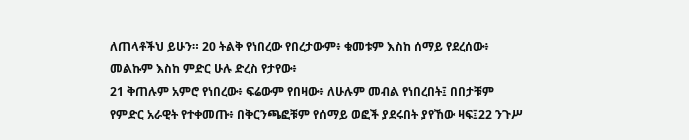ለጠላቶችህ ይሁን። 20 ትልቅ የነበረው የበረታውም፥ ቁመቱም እስከ ሰማይ የደረሰው፥ መልኩም እስከ ምድር ሁሉ ድረስ የታየው፥
21 ቅጠሉም አምሮ የነበረው፥ ፍሬውም የበዛው፥ ለሁሉም መብል የነበረበት፤ በበታቹም የምድር አራዊት የተቀመጡ፥ በቅርንጫፎቹም የሰማይ ወፎች ያደሩበት ያየኸው ዛፍ፤22 ንጉሥ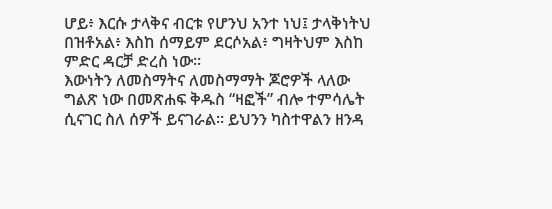ሆይ፥ እርሱ ታላቅና ብርቱ የሆንህ አንተ ነህ፤ ታላቅነትህ በዝቶአል፥ እስከ ሰማይም ደርሶአል፥ ግዛትህም እስከ ምድር ዳርቻ ድረስ ነው።
እውነትን ለመስማትና ለመስማማት ጆሮዎች ላለው ግልጽ ነው በመጽሐፍ ቅዱስ “ዛፎች” ብሎ ተምሳሌት ሲናገር ስለ ሰዎች ይናገራል። ይህንን ካስተዋልን ዘንዳ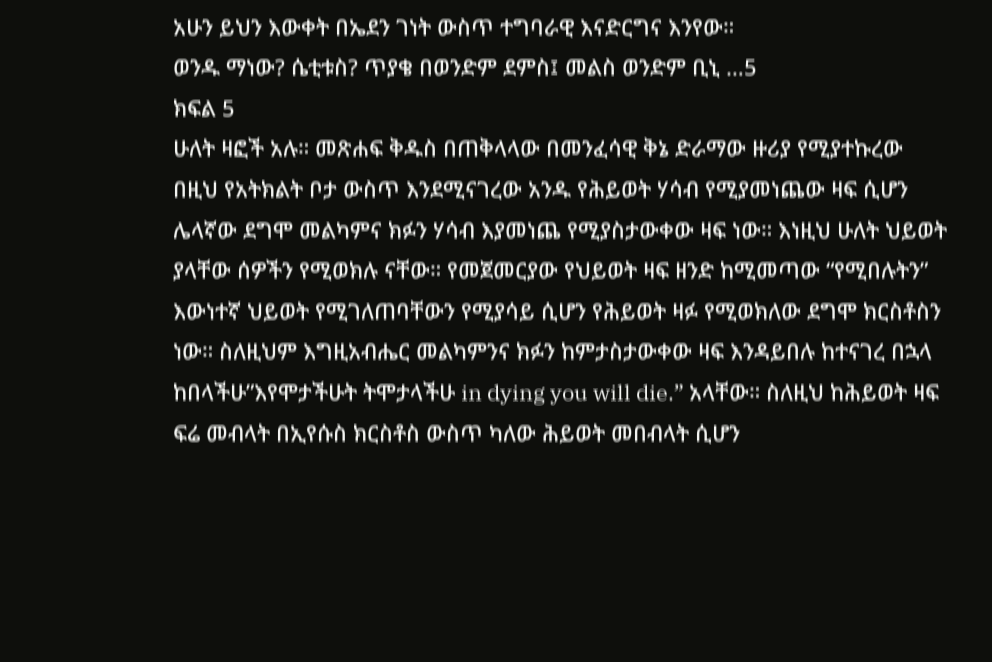አሁን ይህን እውቀት በኤደን ገነት ውስጥ ተግባራዊ እናድርግና እንየው።
ወንዱ ማነው? ሴቲቱስ? ጥያቄ በወንድም ደምስ፤ መልስ ወንድም ቢኒ …5
ክፍል 5
ሁለት ዛፎች አሉ። መጽሐፍ ቅዱስ በጠቅላላው በመንፈሳዊ ቅኔ ድራማው ዙሪያ የሚያተኩረው በዚህ የአትክልት ቦታ ውስጥ እንደሚናገረው አንዱ የሕይወት ሃሳብ የሚያመነጨው ዛፍ ሲሆን ሌላኛው ደግሞ መልካምና ክፉን ሃሳብ እያመነጨ የሚያስታውቀው ዛፍ ነው። እነዚህ ሁለት ህይወት ያላቸው ሰዎችን የሚወክሉ ናቸው። የመጀመርያው የህይወት ዛፍ ዘንድ ከሚመጣው “የሚበሉትን” እውነተኛ ህይወት የሚገለጠባቸውን የሚያሳይ ሲሆን የሕይወት ዛፉ የሚወክለው ደግሞ ክርስቶስን ነው። ስለዚህም እግዚአብሔር መልካምንና ክፉን ከምታስታውቀው ዛፍ እንዳይበሉ ከተናገረ በኋላ ከበላችሁ”እየሞታችሁት ትሞታላችሁ in dying you will die.” አላቸው። ስለዚህ ከሕይወት ዛፍ ፍሬ መብላት በኢየሱስ ክርስቶስ ውስጥ ካለው ሕይወት መበብላት ሲሆን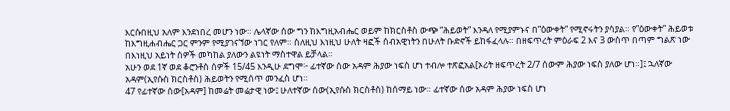እርሱበዚህ አለም እንደነበረ መሆን ነው። ሌላኛው ሰው ግን ከእግዚአብሔር ወይም ከክርስቶስ ውጭ “ሕይወት” እንዳለ የሚያምኑና በ”ዕውቀት” የሚኖሩትን ያሳያል። የ”ዕውቀት” ሕይወቱ ከእግዚሐብሔር ጋር ምንም የሚያገናኘው ነገር የለም። ስለዚህ እነዚህ ሁለት ዛፎች ሰብአዊነትን በሁለት ቡድኖች ይከፋፈላሉ። በዘፍጥረት ምዕራፍ 2 እና 3 ውስጥ በጣም ግልጽ ነው በእነዚህ አይነት ሰዎች መካከል ያለውን ልዩነት ማስተዋል ይቻላል።
አሁን ወደ 1ኛ ወደ ቆሮንቶስ ሰዎች 15/45 እንዲሁ ደግሞ፦ ፊተኛው ሰው አዳም ሕያው ነፍስ ሆነ ተብሎ ተጽፎአል[ኦሪት ዘፍጥረት 2/7 ሰውም ሕያው ነፍስ ያለው ሆነ።]፤ ኋለኛው አዳም(ኢየሱስ ክርስቶስ) ሕይወትን የሚሰጥ መንፈስ ሆነ።
47 የፊተኛው ሰው[አዳም] ከመሬት መሬታዊ ነው፤ ሁለተኛው ሰው(ኢየሱስ ክርስቶስ) ከሰማይ ነው። ፊተኛው ሰው አዳም ሕያው ነፍስ ሆነ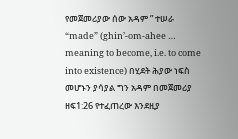የመጀመሪያው ሰው አዳም ” ተሠራ “made” (ghin’-om-ahee … meaning to become, i.e. to come into existence) በሂደት ሕያው ነፍስ መሆኑን ያሳያል ግን አዳም በመጀመሪያ ዘፍ1:26 የተፈጠረው እንደዚያ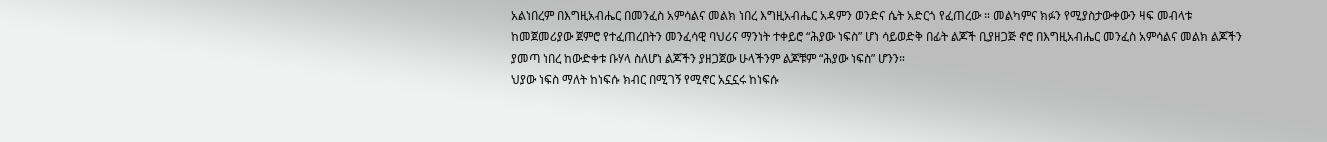አልነበረም በእግዚአብሔር በመንፈስ አምሳልና መልክ ነበረ እግዚአብሔር አዳምን ወንድና ሴት አድርጎ የፈጠረው ። መልካምና ክፉን የሚያስታውቀውን ዛፍ መብላቱ ከመጀመሪያው ጀምሮ የተፈጠረበትን መንፈሳዊ ባህሪና ማንነት ተቀይሮ “ሕያው ነፍስ” ሆነ ሳይወድቅ በፊት ልጆች ቢያዘጋጅ ኖሮ በእግዚአብሔር መንፈስ አምሳልና መልክ ልጆችን ያመጣ ነበረ ከውድቀቱ ቡሃላ ስለሆነ ልጆችን ያዘጋጀው ሁላችንም ልጆቹም “ሕያው ነፍስ” ሆንን።
ህያው ነፍስ ማለት ከነፍሱ ክብር በሚገኝ የሚኖር አኗኗሩ ከነፍሱ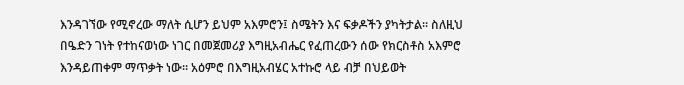እንዳገኘው የሚኖረው ማለት ሲሆን ይህም አእምሮን፤ ስሜትን እና ፍቃዶችን ያካትታል። ስለዚህ በዔድን ገነት የተከናወነው ነገር በመጀመሪያ እግዚአብሔር የፈጠረውን ሰው የክርስቶስ አእምሮ እንዳይጠቀም ማጥቃት ነው። አዕምሮ በእግዚአብሄር አተኩሮ ላይ ብቻ በህይወት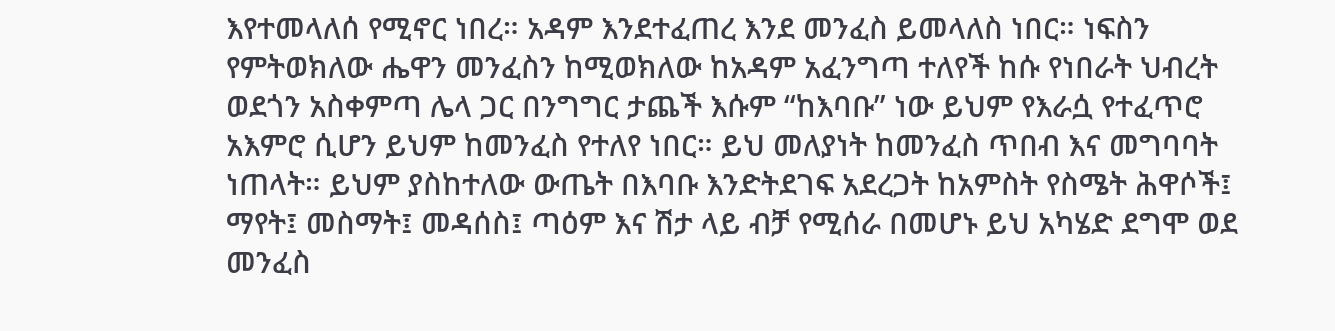እየተመላለሰ የሚኖር ነበረ። አዳም እንደተፈጠረ እንደ መንፈስ ይመላለስ ነበር። ነፍስን የምትወክለው ሔዋን መንፈስን ከሚወክለው ከአዳም አፈንግጣ ተለየች ከሱ የነበራት ህብረት ወደጎን አስቀምጣ ሌላ ጋር በንግግር ታጨች እሱም “ከእባቡ” ነው ይህም የእራሷ የተፈጥሮ አእምሮ ሲሆን ይህም ከመንፈስ የተለየ ነበር። ይህ መለያነት ከመንፈስ ጥበብ እና መግባባት ነጠላት። ይህም ያስከተለው ውጤት በእባቡ እንድትደገፍ አደረጋት ከአምስት የስሜት ሕዋሶች፤ ማየት፤ መስማት፤ መዳሰስ፤ ጣዕም እና ሽታ ላይ ብቻ የሚሰራ በመሆኑ ይህ አካሄድ ደግሞ ወደ መንፈስ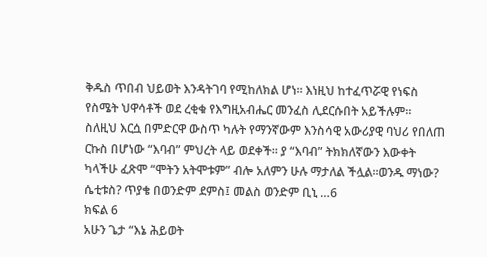ቅዱስ ጥበብ ህይወት እንዳትገባ የሚከለክል ሆነ። እነዚህ ከተፈጥሯዊ የነፍስ የስሜት ህዋሳቶች ወደ ረቂቁ የእግዚአብሔር መንፈስ ሊደርሱበት አይችሉም። ስለዚህ እርሷ በምድርዋ ውስጥ ካሉት የማንኛውም እንስሳዊ አውሪያዊ ባህሪ የበለጠ ርኩስ በሆነው “እባብ” ምህረት ላይ ወደቀች። ያ “እባብ” ትክክለኛውን እውቀት ካላችሁ ፈጽሞ “ሞትን አትሞቱም” ብሎ አለምን ሁሉ ማታለል ችሏል።ወንዱ ማነው? ሴቲቱስ? ጥያቄ በወንድም ደምስ፤ መልስ ወንድም ቢኒ …6
ክፍል 6
አሁን ጌታ “እኔ ሕይወት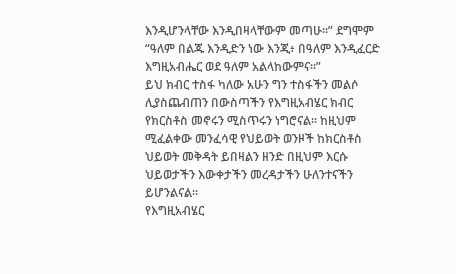እንዲሆንላቸው እንዲበዛላቸውም መጣሁ።” ደግሞም “ዓለም በልጁ እንዲድን ነው እንጂ፥ በዓለም እንዲፈርድ እግዚአብሔር ወደ ዓለም አልላከውምና።”
ይህ ክብር ተስፋ ካለው አሁን ግን ተስፋችን መልሶ ሊያስጨብጠን በውስጣችን የእግዚአብሄር ክብር የክርስቶስ መኖሩን ሚስጥሩን ነግሮናል። ከዚህም ሚፈልቀው መንፈሳዊ የህይወት ወንዞች ከክርስቶስ ህይወት መቅዳት ይበዛልን ዘንድ በዚህም እርሱ ህይወታችን እውቀታችን መረዳታችን ሁለንተናችን ይሆንልናል።
የእግዚአብሄር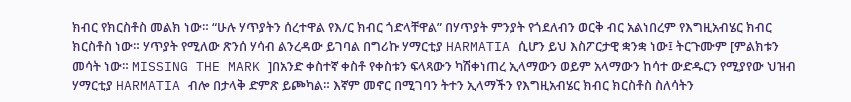ክብር የክርስቶስ መልክ ነው። “ሁሉ ሃጥያትን ሰረተዋል የእ/ር ክብር ጎድላቸዋል” በሃጥያት ምንያት የጎደለብን ወርቅ ብር አልነበረም የእግዚአብሄር ክብር ክርስቶስ ነው። ሃጥያት የሚለው ጽንሰ ሃሳብ ልንረዳው ይገባል በግሪኩ ሃማርቲያ HARMATIA ሲሆን ይህ እስፖርታዊ ቋንቋ ነው፤ ትርጉሙም [ምልክቱን መሳት ነው። MISSING THE MARK ]በአንድ ቀስተኛ ቀስቶ የቀስቱን ፍላጻውን ካሽቀነጠረ ኢላማውን ወይም አላማውን ከሳተ ውድዱርን የሚያየው ህዝብ ሃማርቲያ HARMATIA ብሎ በታላቅ ድምጽ ይጮካል። እኛም መኖር በሚገባን ትተን ኢላማችን የእግዚአብሄር ክብር ክርስቶስ ስለሳትን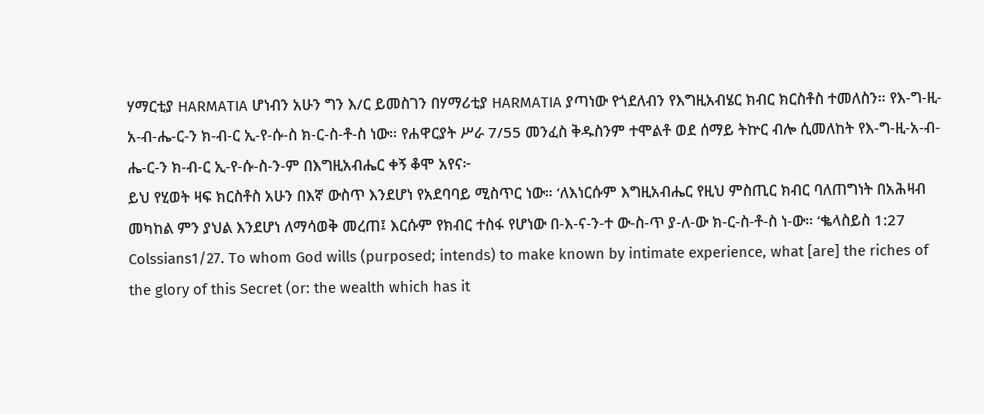ሃማርቲያ HARMATIA ሆነብን አሁን ግን እ/ር ይመስገን በሃማሪቲያ HARMATIA ያጣነው የጎደለብን የእግዚአብሄር ክብር ክርስቶስ ተመለስን። የእ-ግ-ዚ-አ-ብ-ሔ-ር-ን ክ-ብ-ር ኢ-የ-ሱ-ስ ክ-ር-ስ-ቶ-ስ ነው። የሐዋርያት ሥራ 7/55 መንፈስ ቅዱስንም ተሞልቶ ወደ ሰማይ ትኵር ብሎ ሲመለከት የእ-ግ-ዚ-አ-ብ-ሔ-ር-ን ክ-ብ-ር ኢ-የ-ሱ-ስ-ን-ም በእግዚአብሔር ቀኝ ቆሞ አየና፦
ይህ የሂወት ዛፍ ክርስቶስ አሁን በእኛ ውስጥ እንደሆነ የአደባባይ ሚስጥር ነው። ‘ለእነርሱም እግዚአብሔር የዚህ ምስጢር ክብር ባለጠግነት በአሕዛብ መካከል ምን ያህል እንደሆነ ለማሳወቅ መረጠ፤ እርሱም የክብር ተስፋ የሆነው በ-እ-ና-ን-ተ ው-ስ-ጥ ያ-ለ-ው ክ-ር-ስ-ቶ-ስ ነ-ው። ‘ቈላስይስ 1:27
Colssians1/27. To whom God wills (purposed; intends) to make known by intimate experience, what [are] the riches of the glory of this Secret (or: the wealth which has it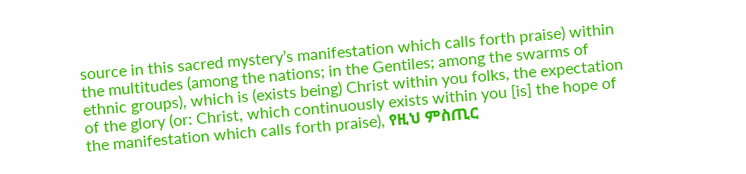source in this sacred mystery’s manifestation which calls forth praise) within the multitudes (among the nations; in the Gentiles; among the swarms of ethnic groups), which is (exists being) Christ within you folks, the expectation of the glory (or: Christ, which continuously exists within you [is] the hope of the manifestation which calls forth praise), የዚህ ምስጢር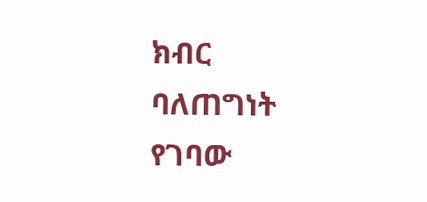ክብር ባለጠግነት የገባው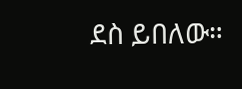ደስ ይበለው።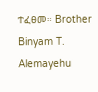ተፈፀመ። Brother Binyam T. Alemayehu